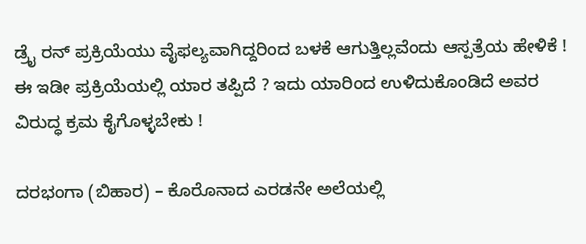ಡ್ರೈ ರನ್ ಪ್ರಕ್ರಿಯೆಯು ವೈಫಲ್ಯವಾಗಿದ್ದರಿಂದ ಬಳಕೆ ಆಗುತ್ತಿಲ್ಲವೆಂದು ಆಸ್ಪತ್ರೆಯ ಹೇಳಿಕೆ !
ಈ ಇಡೀ ಪ್ರಕ್ರಿಯೆಯಲ್ಲಿ ಯಾರ ತಪ್ಪಿದೆ ? ಇದು ಯಾರಿಂದ ಉಳಿದುಕೊಂಡಿದೆ ಅವರ ವಿರುದ್ಧ ಕ್ರಮ ಕೈಗೊಳ್ಳಬೇಕು !

ದರಭಂಗಾ (ಬಿಹಾರ) – ಕೊರೊನಾದ ಎರಡನೇ ಅಲೆಯಲ್ಲಿ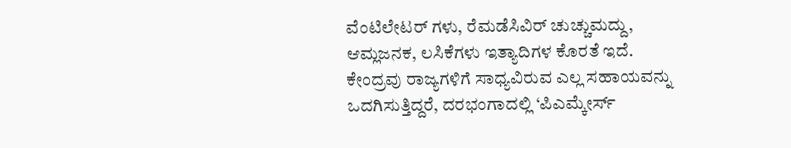ವೆಂಟಿಲೇಟರ್ ಗಳು, ರೆಮಡೆಸಿವಿರ್ ಚುಚ್ಚುಮದ್ದು, ಆಮ್ಲಜನಕ, ಲಸಿಕೆಗಳು ಇತ್ಯಾದಿಗಳ ಕೊರತೆ ಇದೆ. ಕೇಂದ್ರವು ರಾಜ್ಯಗಳಿಗೆ ಸಾಧ್ಯವಿರುವ ಎಲ್ಲ ಸಹಾಯವನ್ನು ಒದಗಿಸುತ್ತಿದ್ದರೆ, ದರಭಂಗಾದಲ್ಲಿ ‘ಪಿಎಮ್ಕೇರ್ಸ್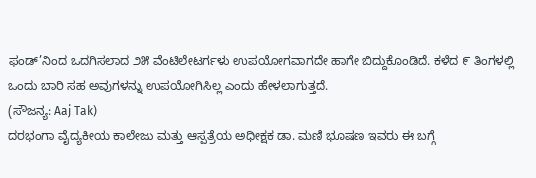ಫಂಡ್’ನಿಂದ ಒದಗಿಸಲಾದ ೨೫ ವೆಂಟಿಲೇಟರ್ಗಳು ಉಪಯೋಗವಾಗದೇ ಹಾಗೇ ಬಿದ್ದುಕೊಂಡಿದೆ. ಕಳೆದ ೯ ತಿಂಗಳಲ್ಲಿ ಒಂದು ಬಾರಿ ಸಹ ಅವುಗಳನ್ನು ಉಪಯೋಗಿಸಿಲ್ಲ ಎಂದು ಹೇಳಲಾಗುತ್ತದೆ.
(ಸೌಜನ್ಯ: Aaj Tak)
ದರಭಂಗಾ ವೈದ್ಯಕೀಯ ಕಾಲೇಜು ಮತ್ತು ಆಸ್ಪತ್ರೆಯ ಅಧೀಕ್ಷಕ ಡಾ. ಮಣಿ ಭೂಷಣ ಇವರು ಈ ಬಗ್ಗೆ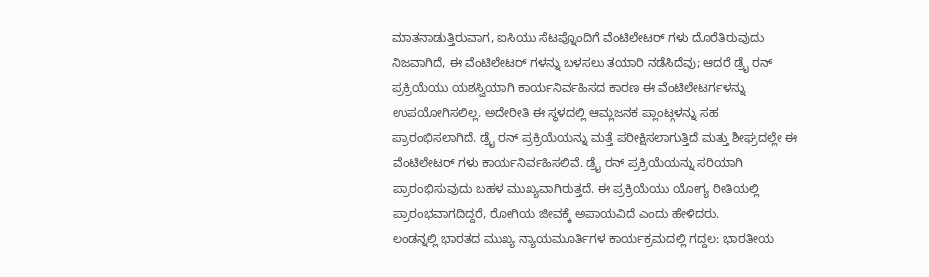ಮಾತನಾಡುತ್ತಿರುವಾಗ, ಐಸಿಯು ಸೆಟಪ್ನೊಂದಿಗೆ ವೆಂಟಿಲೇಟರ್ ಗಳು ದೊರೆತಿರುವುದು ನಿಜವಾಗಿದೆ, ಈ ವೆಂಟಿಲೇಟರ್ ಗಳನ್ನು ಬಳಸಲು ತಯಾರಿ ನಡೆಸಿದೆವು; ಆದರೆ ಡ್ರೈ ರನ್ ಪ್ರಕ್ರಿಯೆಯು ಯಶಸ್ವಿಯಾಗಿ ಕಾರ್ಯನಿರ್ವಹಿಸದ ಕಾರಣ ಈ ವೆಂಟಿಲೇಟರ್ಗಳನ್ನು ಉಪಯೋಗಿಸಲಿಲ್ಲ. ಅದೇರೀತಿ ಈ ಸ್ಥಳದಲ್ಲಿ ಆಮ್ಲಜನಕ ಪ್ಲಾಂಟ್ಗಳನ್ನು ಸಹ ಪ್ರಾರಂಭಿಸಲಾಗಿದೆ. ಡ್ರೈ ರನ್ ಪ್ರಕ್ರಿಯೆಯನ್ನು ಮತ್ತೆ ಪರೀಕ್ಷಿಸಲಾಗುತ್ತಿದೆ ಮತ್ತು ಶೀಘ್ರದಲ್ಲೇ ಈ ವೆಂಟಿಲೇಟರ್ ಗಳು ಕಾರ್ಯನಿರ್ವಹಿಸಲಿವೆ. ಡ್ರೈ ರನ್ ಪ್ರಕ್ರಿಯೆಯನ್ನು ಸರಿಯಾಗಿ ಪ್ರಾರಂಭಿಸುವುದು ಬಹಳ ಮುಖ್ಯವಾಗಿರುತ್ತದೆ. ಈ ಪ್ರಕ್ರಿಯೆಯು ಯೋಗ್ಯ ರೀತಿಯಲ್ಲಿ ಪ್ರಾರಂಭವಾಗದಿದ್ದರೆ, ರೋಗಿಯ ಜೀವಕ್ಕೆ ಅಪಾಯವಿದೆ ಎಂದು ಹೇಳಿದರು.
ಲಂಡನ್ನಲ್ಲಿ ಭಾರತದ ಮುಖ್ಯ ನ್ಯಾಯಮೂರ್ತಿಗಳ ಕಾರ್ಯಕ್ರಮದಲ್ಲಿ ಗದ್ದಲ: ಭಾರತೀಯ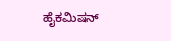ಹೈಕಮಿಷನ್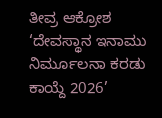ತೀವ್ರ ಆಕ್ರೋಶ
‘ದೇವಸ್ಥಾನ ಇನಾಮು ನಿರ್ಮೂಲನಾ ಕರಡು ಕಾಯ್ದೆ 2026’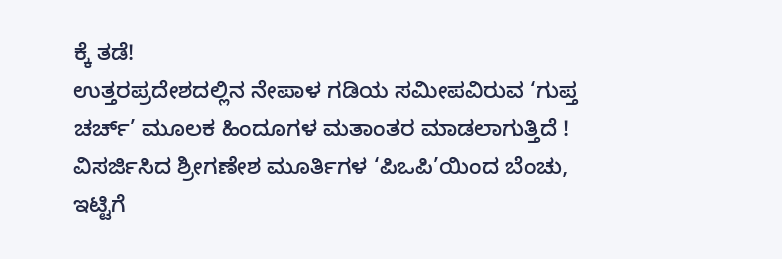ಕ್ಕೆ ತಡೆ!
ಉತ್ತರಪ್ರದೇಶದಲ್ಲಿನ ನೇಪಾಳ ಗಡಿಯ ಸಮೀಪವಿರುವ ‘ಗುಪ್ತ ಚರ್ಚ್’ ಮೂಲಕ ಹಿಂದೂಗಳ ಮತಾಂತರ ಮಾಡಲಾಗುತ್ತಿದೆ !
ವಿಸರ್ಜಿಸಿದ ಶ್ರೀಗಣೇಶ ಮೂರ್ತಿಗಳ ‘ಪಿಒಪಿ’ಯಿಂದ ಬೆಂಚು, ಇಟ್ಟಿಗೆ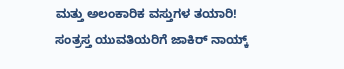ಮತ್ತು ಅಲಂಕಾರಿಕ ವಸ್ತುಗಳ ತಯಾರಿ!
ಸಂತ್ರಸ್ತ ಯುವತಿಯರಿಗೆ ಜಾಕಿರ್ ನಾಯ್ಕ್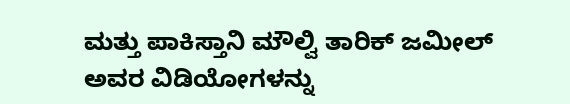ಮತ್ತು ಪಾಕಿಸ್ತಾನಿ ಮೌಲ್ವಿ ತಾರಿಕ್ ಜಮೀಲ್ ಅವರ ವಿಡಿಯೋಗಳನ್ನು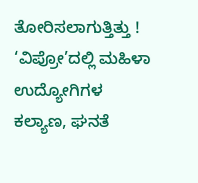ತೋರಿಸಲಾಗುತ್ತಿತ್ತು !
‘ವಿಪ್ರೋ’ದಲ್ಲಿ ಮಹಿಳಾ ಉದ್ಯೋಗಿಗಳ ಕಲ್ಯಾಣ, ಘನತೆ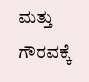ಮತ್ತು ಗೌರವಕ್ಕೆ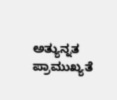ಅತ್ಯುನ್ನತ ಪ್ರಾಮುಖ್ಯತೆ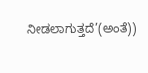ನೀಡಲಾಗುತ್ತದೆ’(ಅಂತೆ))